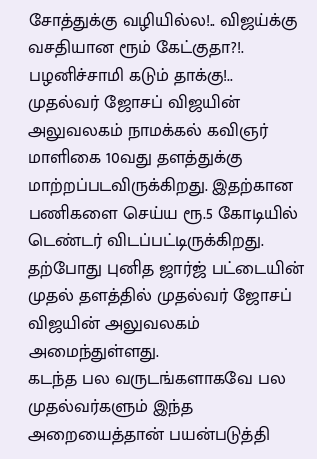சோத்துக்கு வழியில்ல!.. விஜய்க்கு வசதியான ரூம் கேட்குதா?!. பழனிச்சாமி கடும் தாக்கு!..
முதல்வர் ஜோசப் விஜயின் அலுவலகம் நாமக்கல் கவிஞர் மாளிகை 10வது தளத்துக்கு மாற்றப்படவிருக்கிறது. இதற்கான பணிகளை செய்ய ரூ.5 கோடியில் டெண்டர் விடப்பட்டிருக்கிறது. தற்போது புனித ஜார்ஜ் பட்டையின் முதல் தளத்தில் முதல்வர் ஜோசப் விஜயின் அலுவலகம் அமைந்துள்ளது.
கடந்த பல வருடங்களாகவே பல முதல்வர்களும் இந்த அறையைத்தான் பயன்படுத்தி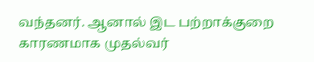வந்தனர். ஆனால் இட பற்றாக்குறை காரணமாக முதல்வர்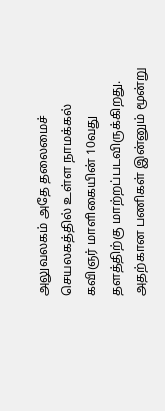அலுவலகம் அதே தலைமைச் செயலகத்தில் உள்ள நாமக்கல் கவிஞர் மாளிகையின் 10வது தளத்திற்கு மாற்றப்படவிருக்கிறது. அதற்கான பணிகள் இன்னும் மூன்று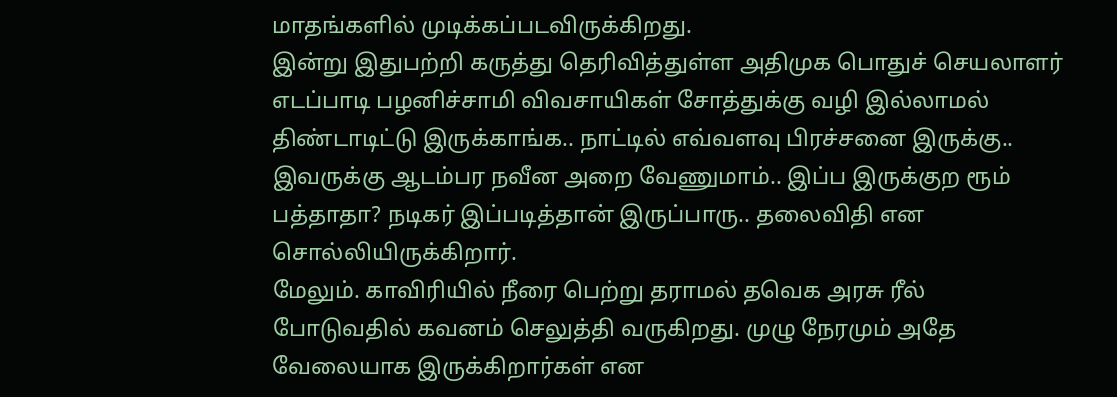மாதங்களில் முடிக்கப்படவிருக்கிறது.
இன்று இதுபற்றி கருத்து தெரிவித்துள்ள அதிமுக பொதுச் செயலாளர் எடப்பாடி பழனிச்சாமி விவசாயிகள் சோத்துக்கு வழி இல்லாமல் திண்டாடிட்டு இருக்காங்க.. நாட்டில் எவ்வளவு பிரச்சனை இருக்கு.. இவருக்கு ஆடம்பர நவீன அறை வேணுமாம்.. இப்ப இருக்குற ரூம் பத்தாதா? நடிகர் இப்படித்தான் இருப்பாரு.. தலைவிதி என சொல்லியிருக்கிறார்.
மேலும். காவிரியில் நீரை பெற்று தராமல் தவெக அரசு ரீல் போடுவதில் கவனம் செலுத்தி வருகிறது. முழு நேரமும் அதே வேலையாக இருக்கிறார்கள் என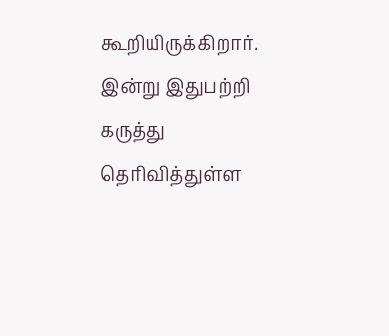கூறியிருக்கிறார்.
இன்று இதுபற்றி கருத்து தெரிவித்துள்ள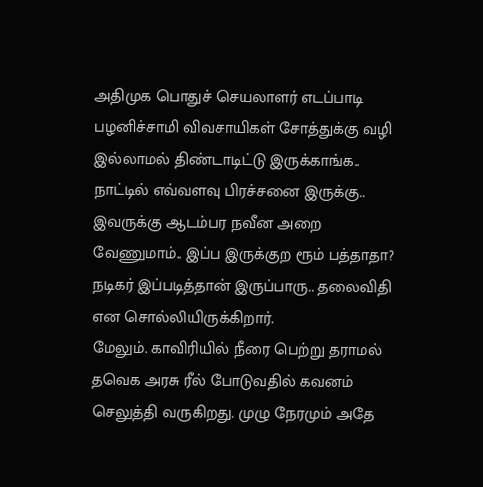அதிமுக பொதுச் செயலாளர் எடப்பாடி பழனிச்சாமி விவசாயிகள் சோத்துக்கு வழி இல்லாமல் திண்டாடிட்டு இருக்காங்க.. நாட்டில் எவ்வளவு பிரச்சனை இருக்கு.. இவருக்கு ஆடம்பர நவீன அறை வேணுமாம்.. இப்ப இருக்குற ரூம் பத்தாதா? நடிகர் இப்படித்தான் இருப்பாரு.. தலைவிதி என சொல்லியிருக்கிறார்.
மேலும். காவிரியில் நீரை பெற்று தராமல் தவெக அரசு ரீல் போடுவதில் கவனம் செலுத்தி வருகிறது. முழு நேரமும் அதே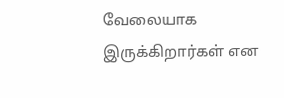வேலையாக இருக்கிறார்கள் என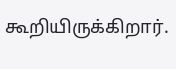கூறியிருக்கிறார்.